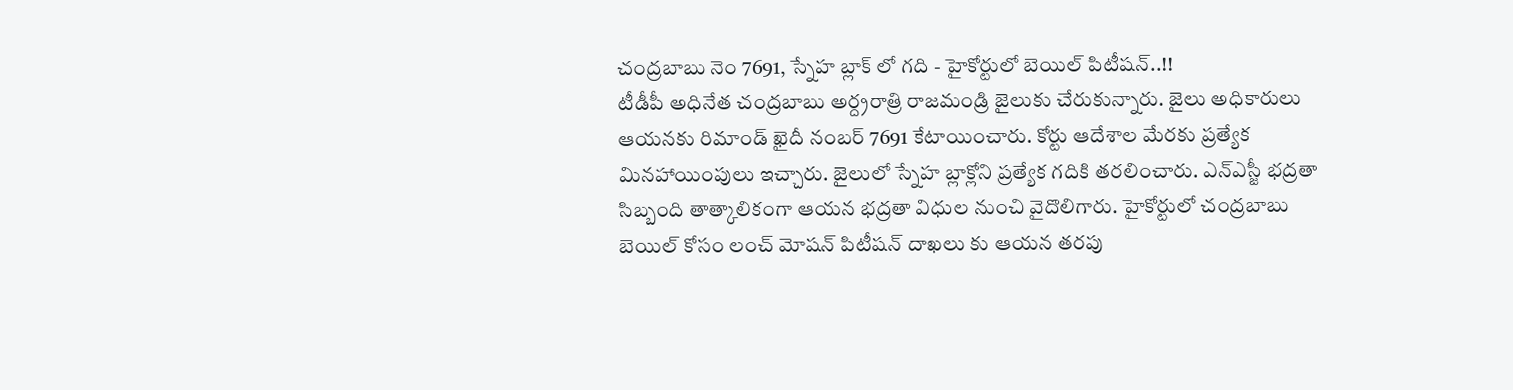చంద్రబాబు నెం 7691, స్నేహ బ్లాక్ లో గది - హైకోర్టులో బెయిల్ పిటీషన్..!!
టీడీపీ అధినేత చంద్రబాబు అర్ద్రరాత్రి రాజమండ్రి జైలుకు చేరుకున్నారు. జైలు అధికారులు ఆయనకు రిమాండ్ ఖైదీ నంబర్ 7691 కేటాయించారు. కోర్టు ఆదేశాల మేరకు ప్రత్యేక మినహాయింపులు ఇచ్చారు. జైలులో స్నేహ బ్లాక్లోని ప్రత్యేక గదికి తరలించారు. ఎన్ఎస్జీ భద్రతా సిబ్బంది తాత్కాలికంగా ఆయన భద్రతా విధుల నుంచి వైదొలిగారు. హైకోర్టులో చంద్రబాబు బెయిల్ కోసం లంచ్ మోషన్ పిటీషన్ దాఖలు కు ఆయన తరపు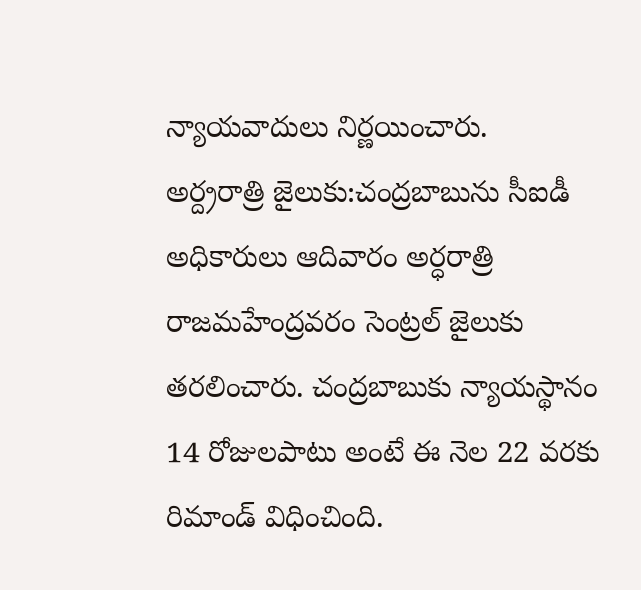న్యాయవాదులు నిర్ణయించారు.
అర్ద్రరాత్రి జైలుకు:చంద్రబాబును సీఐడీ అధికారులు ఆదివారం అర్ధరాత్రి రాజమహేంద్రవరం సెంట్రల్ జైలుకు తరలించారు. చంద్రబాబుకు న్యాయస్థానం 14 రోజులపాటు అంటే ఈ నెల 22 వరకు రిమాండ్ విధించింది.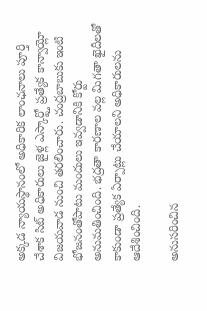అక్కడ న్యాయస్థానంలో అధికారిక లాంఛనాలు పూర్తి చేశాక సిట్ అధికారులు జైళ్ల ఎస్కార్ట్తో ప్రత్యేక కాన్వాయ్లో విజయవాడ నుంచి తరలించారు. చంద్రబాబుకు ఇంటి భోజనంతోపాటు మందులు ఇవ్వడానికి కోర్టు అనుమతించింది. భద్రతా కారణాల వల్ల మిగతా ఖైదీలతో కాకుండా ప్రత్యేక ఏర్పాట్లు చేయాలని అధికారులను ఆదేశించింది.

అనుసరించిన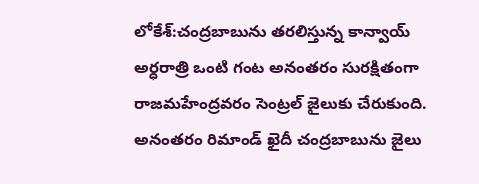లోకేశ్:చంద్రబాబును తరలిస్తున్న కాన్వాయ్ అర్ధరాత్రి ఒంటి గంట అనంతరం సురక్షితంగా రాజమహేంద్రవరం సెంట్రల్ జైలుకు చేరుకుంది. అనంతరం రిమాండ్ ఖైదీ చంద్రబాబును జైలు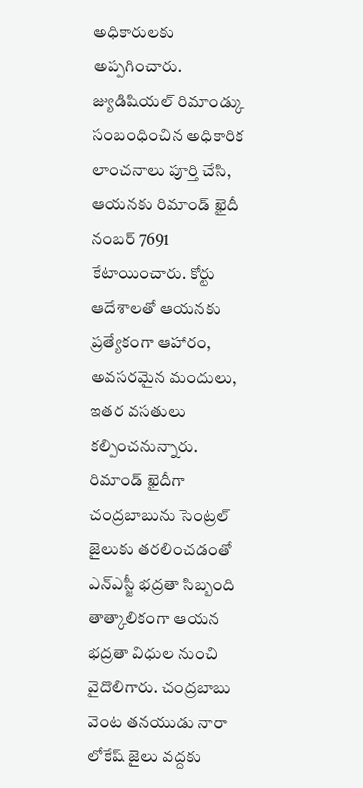అధికారులకు అప్పగించారు. జ్యుడిషియల్ రిమాండ్కు సంబంధించిన అధికారిక లాంచనాలు పూర్తి చేసి, ఆయనకు రిమాండ్ ఖైదీ నంబర్ 7691 కేటాయించారు. కోర్టు ఆదేశాలతో ఆయనకు ప్రత్యేకంగా ఆహారం, అవసరమైన మందులు, ఇతర వసతులు కల్పించనున్నారు.
రిమాండ్ ఖైదీగా చంద్రబాబును సెంట్రల్ జైలుకు తరలించడంతో ఎన్ఎస్జీ భద్రతా సిబ్బంది తాత్కాలికంగా ఆయన భద్రతా విధుల నుంచి వైదొలిగారు. చంద్రబాబు వెంట తనయుడు నారా లోకేష్ జైలు వద్దకు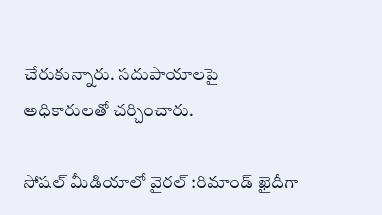చేరుకున్నారు. సదుపాయాలపై అధికారులతో చర్చించారు.

సోషల్ మీడియాలో వైరల్ :రిమాండ్ ఖైదీగా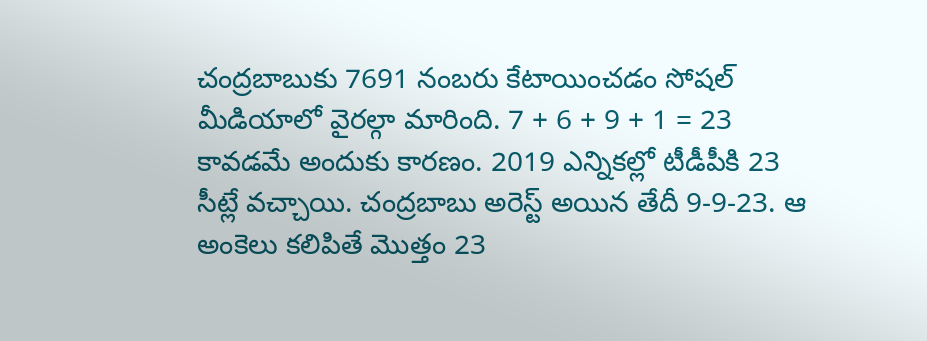చంద్రబాబుకు 7691 నంబరు కేటాయించడం సోషల్ మీడియాలో వైరల్గా మారింది. 7 + 6 + 9 + 1 = 23 కావడమే అందుకు కారణం. 2019 ఎన్నికల్లో టీడీపీకి 23 సీట్లే వచ్చాయి. చంద్రబాబు అరెస్ట్ అయిన తేదీ 9-9-23. ఆ అంకెలు కలిపితే మొత్తం 23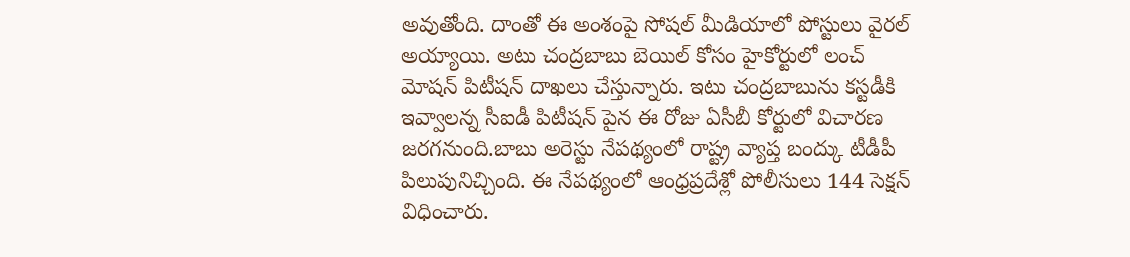అవుతోంది. దాంతో ఈ అంశంపై సోషల్ మీడియాలో పోస్టులు వైరల్ అయ్యాయి. అటు చంద్రబాబు బెయిల్ కోసం హైకోర్టులో లంచ్ మోషన్ పిటీషన్ దాఖలు చేస్తున్నారు. ఇటు చంద్రబాబును కస్టడీకి ఇవ్వాలన్న సీఐడీ పిటీషన్ పైన ఈ రోజు ఏసీబీ కోర్టులో విచారణ జరగనుంది.బాబు అరెస్టు నేపథ్యంలో రాష్ట్ర వ్యాప్త బంద్కు టీడీపీ పిలుపునిచ్చింది. ఈ నేపథ్యంలో ఆంధ్రప్రదేశ్లో పోలీసులు 144 సెక్షన్ విధించారు.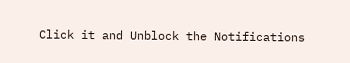Click it and Unblock the Notifications